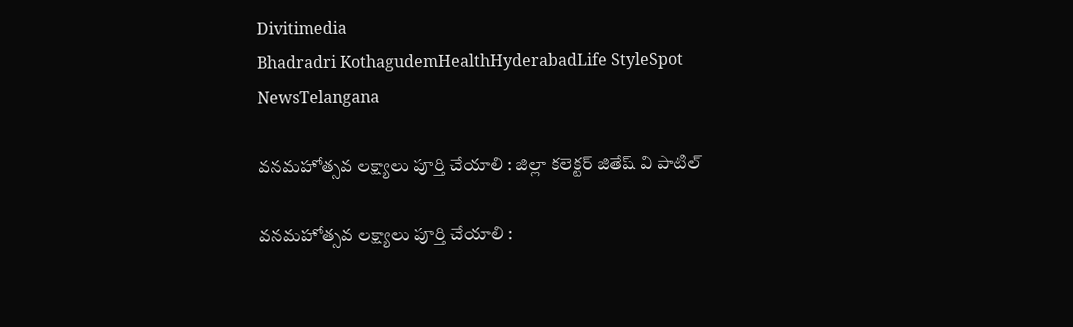Divitimedia
Bhadradri KothagudemHealthHyderabadLife StyleSpot NewsTelangana

వనమహోత్సవ లక్ష్యాలు పూర్తి చేయాలి : జిల్లా కలెక్టర్ జితేష్ వి పాటిల్

వనమహోత్సవ లక్ష్యాలు పూర్తి చేయాలి :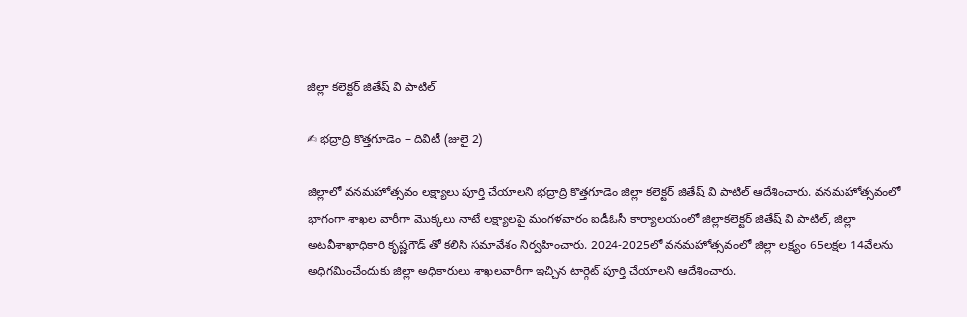జిల్లా కలెక్టర్ జితేష్ వి పాటిల్

✍ భద్రాద్రి కొత్తగూడెం – దివిటీ (జులై 2)

జిల్లాలో వనమహోత్సవం లక్ష్యాలు పూర్తి చేయాలని భద్రాద్రి కొత్తగూడెం జిల్లా కలెక్టర్ జితేష్ వి పాటిల్ ఆదేశించారు. వనమహోత్సవంలో భాగంగా శాఖల వారీగా మొక్కలు నాటే లక్ష్యాలపై మంగళవారం ఐడీఓసీ కార్యాలయంలో జిల్లాకలెక్టర్ జితేష్ వి పాటిల్, జిల్లా అటవీశాఖాధికారి కృష్ణగౌడ్ తో కలిసి సమావేశం నిర్వహించారు. 2024-2025లో వనమహోత్సవంలో జిల్లా లక్ష్యం 65లక్షల 14వేలను అధిగమించేందుకు జిల్లా అధికారులు శాఖలవారీగా ఇచ్చిన టార్గెట్ పూర్తి చేయాలని ఆదేశించారు.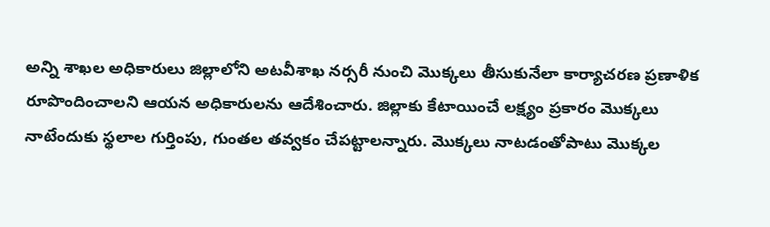అన్ని శాఖల అధికారులు జిల్లాలోని అటవీశాఖ నర్సరీ నుంచి మొక్కలు తీసుకునేలా కార్యాచరణ ప్రణాళిక రూపొందించాలని ఆయన అధికారులను ఆదేశించారు. జిల్లాకు కేటాయించే లక్ష్యం ప్రకారం మొక్కలు నాటేందుకు స్థలాల గుర్తింపు, గుంతల తవ్వకం చేపట్టాలన్నారు. మొక్కలు నాటడంతోపాటు మొక్కల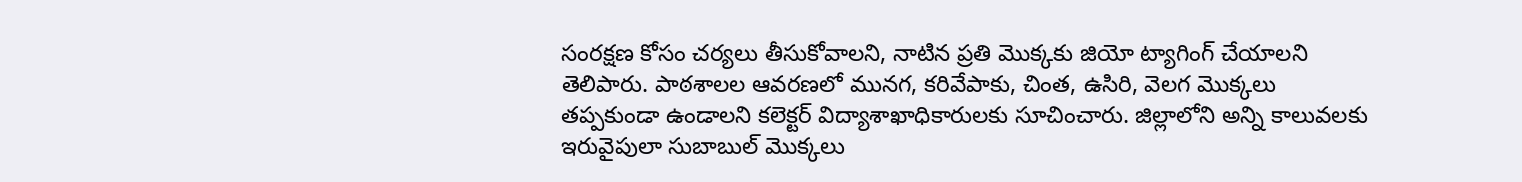సంరక్షణ కోసం చర్యలు తీసుకోవాలని, నాటిన ప్రతి మొక్కకు జియో ట్యాగింగ్ చేయాలని తెలిపారు. పాఠశాలల ఆవరణలో మునగ, కరివేపాకు, చింత, ఉసిరి, వెలగ మొక్కలు తప్పకుండా ఉండాలని కలెక్టర్ విద్యాశాఖాధికారులకు సూచించారు. జిల్లాలోని అన్ని కాలువలకు ఇరువైపులా సుబాబుల్ మొక్కలు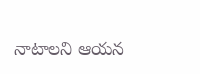నాటాలని ఆయన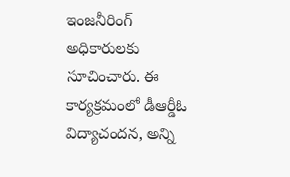ఇంజనీరింగ్ అధికారులకు సూచించారు. ఈ కార్యక్రమంలో డీఆర్డీఓ విద్యాచందన, అన్ని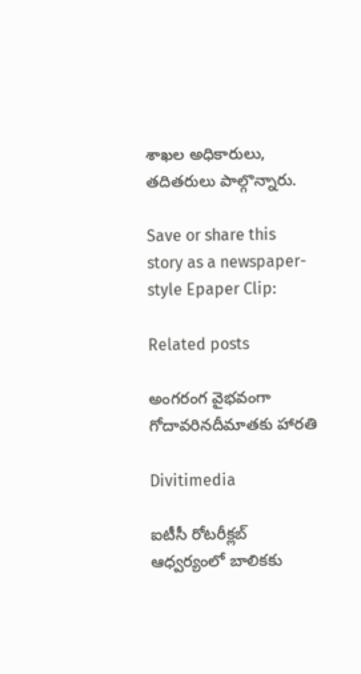శాఖల అధికారులు, తదితరులు పాల్గొన్నారు.

Save or share this story as a newspaper-style Epaper Clip:

Related posts

అంగరంగ వైభవంగా గోదావరినదీమాతకు హారతి

Divitimedia

ఐటీసీ రోటరీక్లబ్ ఆధ్వర్యంలో బాలికకు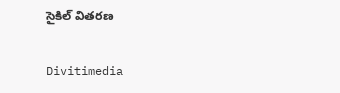సైకిల్ వితరణ

Divitimedia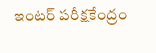ఇంటర్ పరీక్షకేంద్రం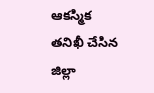ఆకస్మిక తనిఖీ చేసిన జిల్లా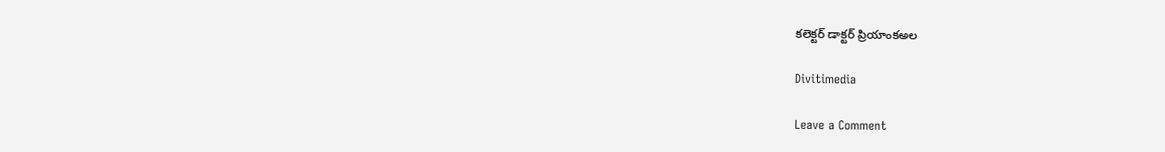కలెక్టర్ డాక్టర్ ప్రియాంకఅల

Divitimedia

Leave a Comment